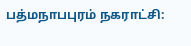பத்மநாபபுரம் நகராட்சி: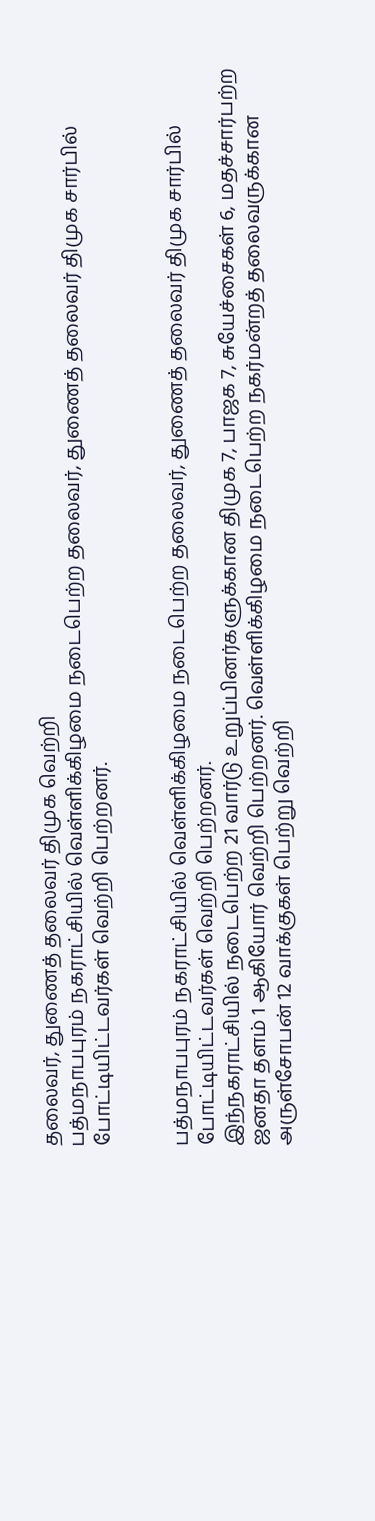தலைவர், துணைத் தலைவர் திமுக வெற்றி
பத்மநாபபுரம் நகராட்சியில் வெள்ளிக்கிழமை நடைபெற்ற தலைவர், துணைத் தலைவர் திமுக சார்பில் போட்டியிட்டவர்கள் வெற்றி பெற்றனர்.


பத்மநாபபுரம் நகராட்சியில் வெள்ளிக்கிழமை நடைபெற்ற தலைவர், துணைத் தலைவர் திமுக சார்பில் போட்டியிட்டவர்கள் வெற்றி பெற்றனர்.
இந்நகராட்சியில் நடைபெற்ற 21 வார்டு உறுப்பினர்களுக்கான திமுக 7, பாஜக 7, சுயேச்சைகள் 6, மதச்சார்பற்ற ஜனதா தளம் 1 ஆகியோர் வெற்றி பெற்றனர். வெள்ளிக்கிழமை நடைபெற்ற நகர்மன்றத் தலைவருக்கான அருள்சோபன் 12 வாக்குகள் பெற்று வெற்றி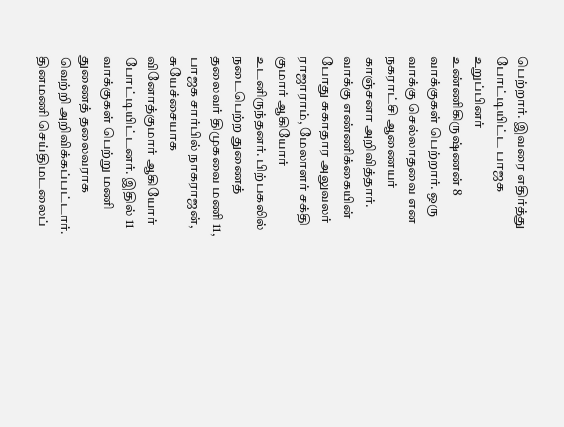பெற்றார். இவரை எதிர்த்து போட்டியிட்ட பாஜக உறுப்பினர் உண்ணிகிருஷ்ணன் 8 வாக்குகள் பெற்றார். ஒரு வாக்கு செல்லாதவை என நகராட்சி ஆணையர் காஞ்சனா அறிவித்தார்.
வாக்கு எண்ணிக்கையின் போது சுகாதார அலுவலர் ராஜாராம், மேலாளர் சக்தி குமார் ஆகியோர் உடனிருந்தனர். பிற்பகலில் நடைபெற்ற துணைத் தலைவர் திமுகவை மணி 11, பாஜக சார்பில் நாகராஜன், சுயேச்சையாக வினோத்குமார் ஆகியோர் போட்டியிட்டனர். இதில் 11 வாக்குகள் பெற்று மணி துணைத் தலைவராக வெற்றி அறிவிக்கப்பட்டார்.
தினமணி செய்திமடலைப்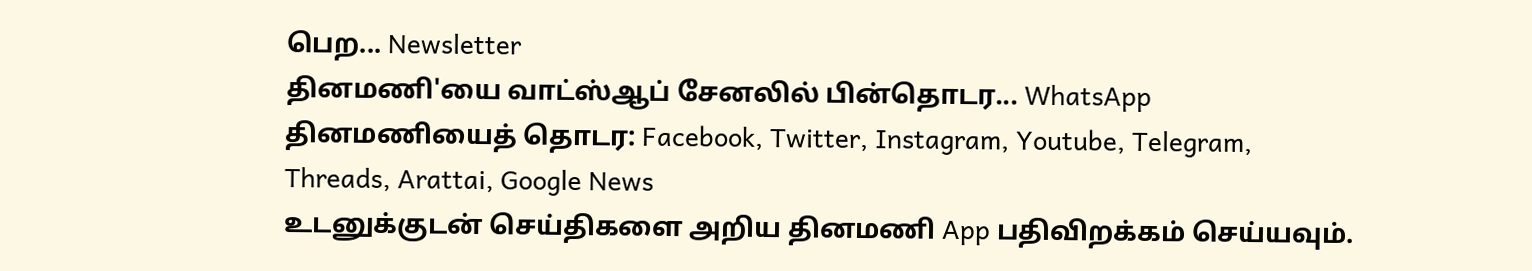பெற... Newsletter
தினமணி'யை வாட்ஸ்ஆப் சேனலில் பின்தொடர... WhatsApp
தினமணியைத் தொடர: Facebook, Twitter, Instagram, Youtube, Telegram, Threads, Arattai, Google News
உடனுக்குடன் செய்திகளை அறிய தினமணி App பதிவிறக்கம் செய்யவும்.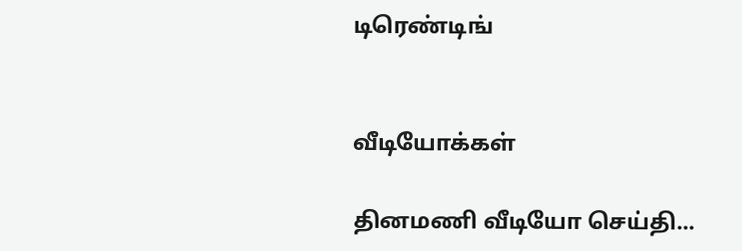டிரெண்டிங்


வீடியோக்கள்

தினமணி வீடியோ செய்தி...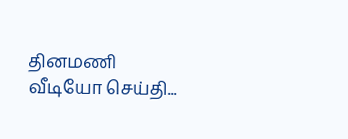தினமணி வீடியோ செய்தி...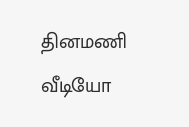தினமணி வீடியோ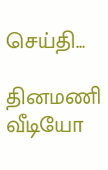செய்தி...

தினமணி வீடியோ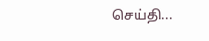செய்தி...